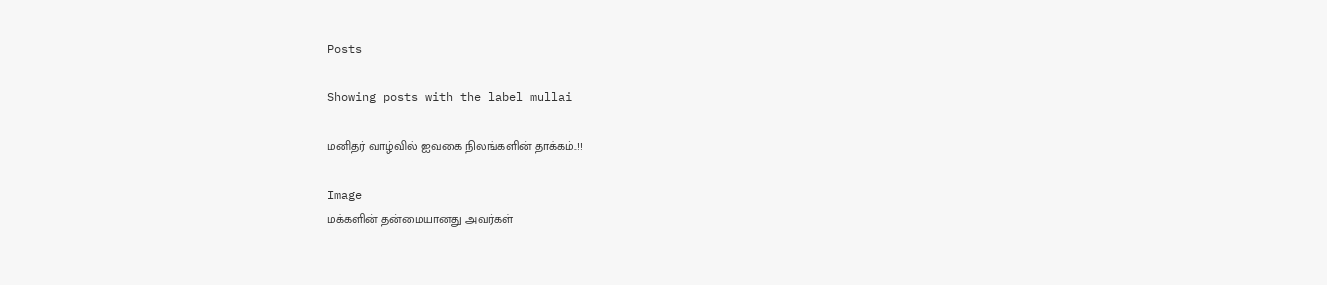Posts

Showing posts with the label mullai

மனிதர் வாழ்வில் ஐவகை நிலங்களின் தாக்கம்..!!

Image
மக்களின் தன்மையானது அவர்கள்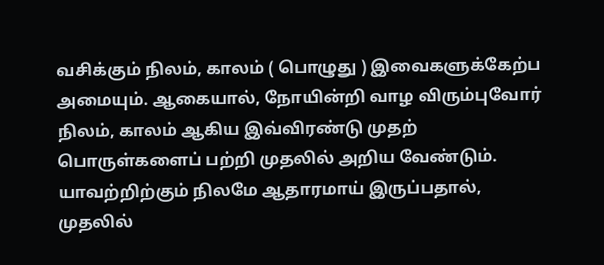வசிக்கும் நிலம், காலம் ( பொழுது ) இவைகளுக்கேற்ப அமையும். ஆகையால், நோயின்றி வாழ விரும்புவோர் நிலம், காலம் ஆகிய இவ்விரண்டு முதற் பொருள்களைப் பற்றி முதலில் அறிய வேண்டும். யாவற்றிற்கும் நிலமே ஆதாரமாய் இருப்பதால், முதலில்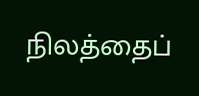நிலத்தைப்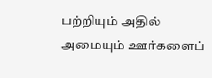பற்றியும் அதில் அமையும் ஊர்களைப்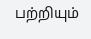பற்றியும்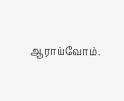ஆராய்வோம்.